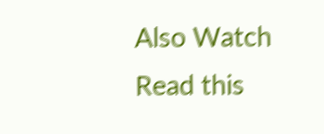Also Watch
Read this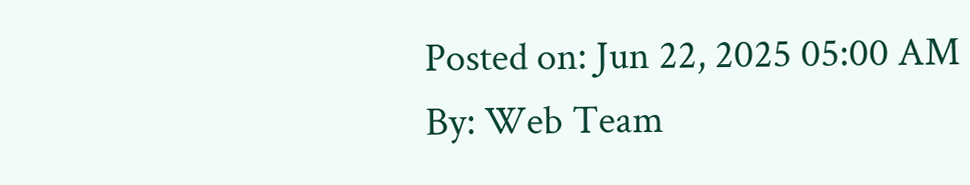Posted on: Jun 22, 2025 05:00 AM
By: Web Team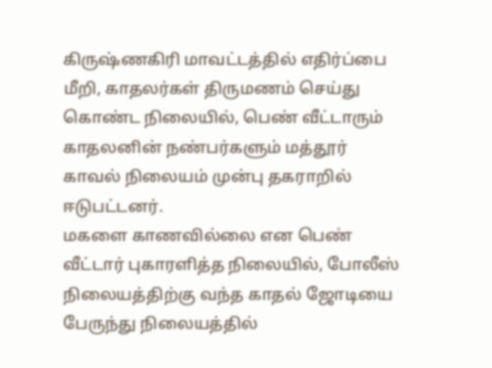கிருஷ்ணகிரி மாவட்டத்தில் எதிர்ப்பை மீறி, காதலர்கள் திருமணம் செய்து கொண்ட நிலையில், பெண் வீட்டாரும் காதலனின் நண்பர்களும் மத்தூர் காவல் நிலையம் முன்பு தகராறில் ஈடுபட்டனர்.
மகளை காணவில்லை என பெண் வீட்டார் புகாரளித்த நிலையில், போலீஸ் நிலையத்திற்கு வந்த காதல் ஜோடியை பேருந்து நிலையத்தில்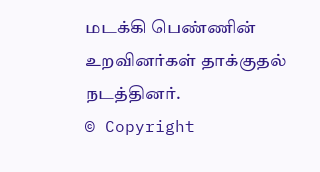மடக்கி பெண்ணின் உறவினர்கள் தாக்குதல் நடத்தினர்.
© Copyright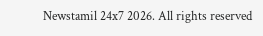Newstamil 24x7 2026. All rights reserved